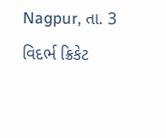Nagpur, તા. 3
વિદર્ભ ક્રિકેટ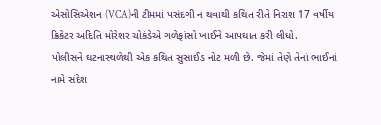એસોસિએશન (VCA)ની ટીમમાં પસંદગી ન થવાથી કથિત રીતે નિરાશ 17 વર્ષીય ક્રિકેટર અદિતિ મોરેશર ચોકંડેએ ગળેફાંસો ખાઈને આપઘાત કરી લીધો.
પોલીસને ઘટનાસ્થળેથી એક કથિત સુસાઈડ નોટ મળી છે. જેમાં તેણે તેનાં ભાઈનાં નામે સંદેશ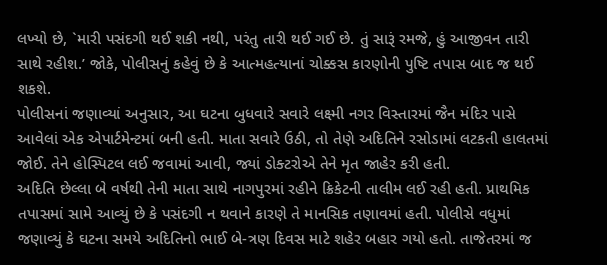લખ્યો છે, `મારી પસંદગી થઈ શકી નથી, પરંતુ તારી થઈ ગઈ છે. તું સારૂં રમજે, હું આજીવન તારી સાથે રહીશ.’ જોકે, પોલીસનું કહેવું છે કે આત્મહત્યાનાં ચોક્કસ કારણોની પુષ્ટિ તપાસ બાદ જ થઈ શકશે.
પોલીસનાં જણાવ્યાં અનુસાર, આ ઘટના બુધવારે સવારે લક્ષ્મી નગર વિસ્તારમાં જૈન મંદિર પાસે આવેલાં એક એપાર્ટમેન્ટમાં બની હતી. માતા સવારે ઉઠી, તો તેણે અદિતિને રસોડામાં લટકતી હાલતમાં જોઈ. તેને હોસ્પિટલ લઈ જવામાં આવી, જ્યાં ડોક્ટરોએ તેને મૃત જાહેર કરી હતી.
અદિતિ છેલ્લા બે વર્ષથી તેની માતા સાથે નાગપુરમાં રહીને ક્રિકેટની તાલીમ લઈ રહી હતી. પ્રાથમિક તપાસમાં સામે આવ્યું છે કે પસંદગી ન થવાને કારણે તે માનસિક તણાવમાં હતી. પોલીસે વધુમાં જણાવ્યું કે ઘટના સમયે અદિતિનો ભાઈ બે-ત્રણ દિવસ માટે શહેર બહાર ગયો હતો. તાજેતરમાં જ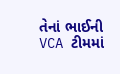તેનાં ભાઈની VCA ટીમમાં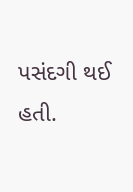પસંદગી થઈ હતી.